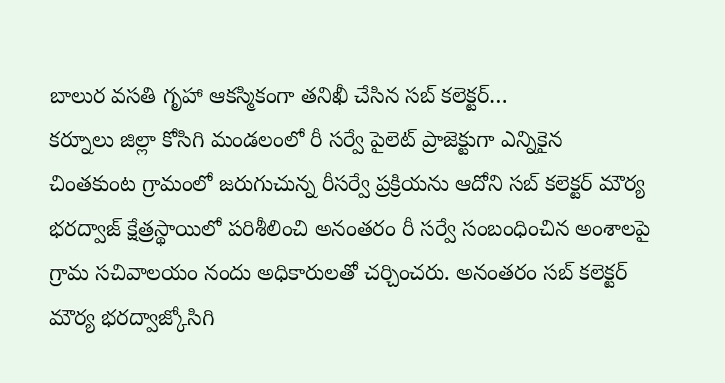బాలుర వసతి గృహా ఆకస్మికంగా తనిఖీ చేసిన సబ్ కలెక్టర్…
కర్నూలు జిల్లా కోసిగి మండలంలో రీ సర్వే పైలెట్ ప్రాజెక్టుగా ఎన్నికైన చింతకుంట గ్రామంలో జరుగుచున్న రీసర్వే ప్రక్రియను ఆదోని సబ్ కలెక్టర్ మౌర్య భరద్వాజ్ క్షేత్రస్థాయిలో పరిశీలించి అనంతరం రీ సర్వే సంబంధించిన అంశాలపై గ్రామ సచివాలయం నందు అధికారులతో చర్చించరు. అనంతరం సబ్ కలెక్టర్ మౌర్య భరద్వాజ్కోసిగి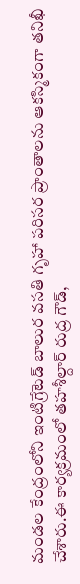మండల కేంద్రంలోని ఇంటిగ్రేటెడ్ బాలుర వసతి గృహా పరిసర ప్రాంతాలను ఆకస్మికంగా తనిఖీ చేశారు.ఈ కార్యక్రమంలో తహశీల్దార్ రుద్ర గౌడ్,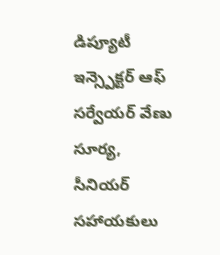డిప్యూటీ ఇన్స్పెక్టర్ ఆఫ్ సర్వేయర్ వేణు సూర్య, సీనియర్ సహాయకులు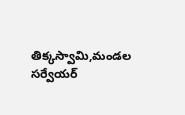తిక్కస్వామి,మండల సర్వేయర్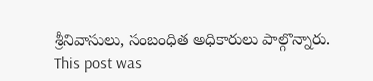శ్రీనివాసులు, సంబంధిత అధికారులు పాల్గొన్నారు.
This post was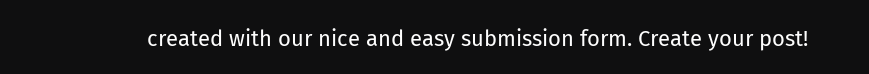created with our nice and easy submission form. Create your post!